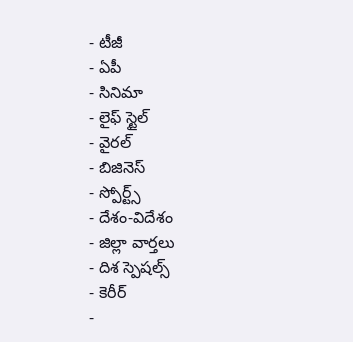- టీజీ
- ఏపీ
- సినిమా
- లైఫ్ స్టైల్
- వైరల్
- బిజినెస్
- స్పోర్ట్స్
- దేశం-విదేశం
- జిల్లా వార్తలు
- దిశ స్పెషల్స్
- కెరీర్
-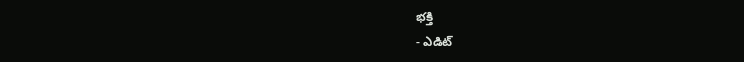భక్తి
- ఎడిట్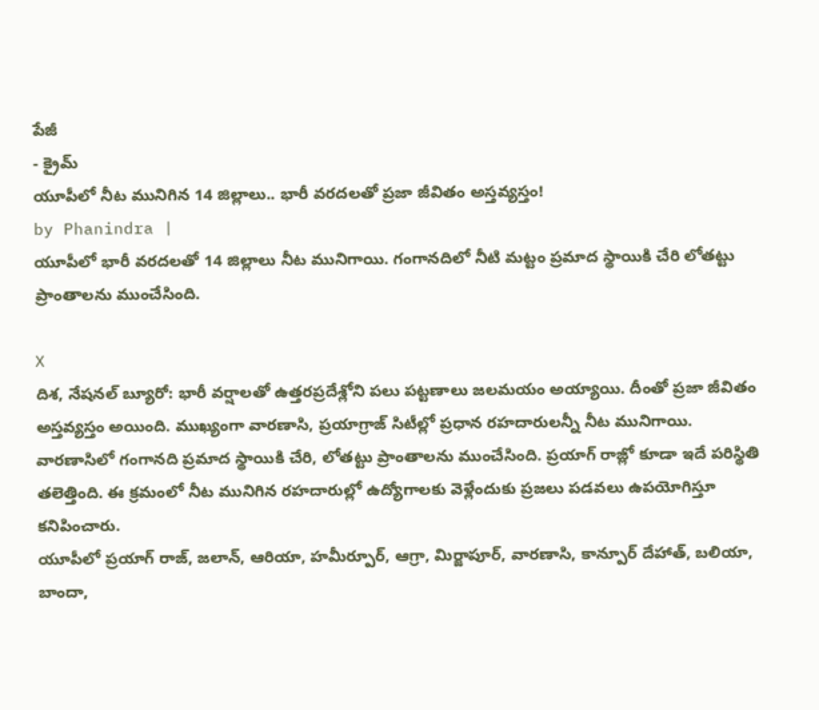పేజీ
- క్రైమ్
యూపీలో నీట మునిగిన 14 జిల్లాలు.. భారీ వరదలతో ప్రజా జీవితం అస్తవ్యస్తం!
by Phanindra |
యూపీలో భారీ వరదలతో 14 జిల్లాలు నీట మునిగాయి. గంగానదిలో నీటి మట్టం ప్రమాద స్థాయికి చేరి లోతట్టు ప్రాంతాలను ముంచేసింది.

X
దిశ, నేషనల్ బ్యూరో: భారీ వర్షాలతో ఉత్తరప్రదేశ్లోని పలు పట్టణాలు జలమయం అయ్యాయి. దీంతో ప్రజా జీవితం అస్తవ్యస్తం అయింది. ముఖ్యంగా వారణాసి, ప్రయాగ్రాజ్ సిటీల్లో ప్రధాన రహదారులన్నీ నీట మునిగాయి. వారణాసిలో గంగానది ప్రమాద స్థాయికి చేరి, లోతట్టు ప్రాంతాలను ముంచేసింది. ప్రయాగ్ రాజ్లో కూడా ఇదే పరిస్థితి తలెత్తింది. ఈ క్రమంలో నీట మునిగిన రహదారుల్లో ఉద్యోగాలకు వెళ్లేందుకు ప్రజలు పడవలు ఉపయోగిస్తూ కనిపించారు.
యూపీలో ప్రయాగ్ రాజ్, జలాన్, ఆరియా, హమీర్పూర్, ఆగ్రా, మిర్జాపూర్, వారణాసి, కాన్పూర్ దేహాత్, బలియా, బాందా,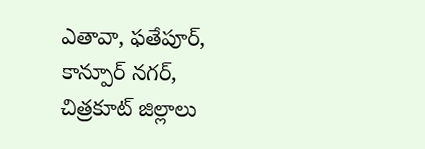ఎతావా, ఫతేపూర్, కాన్పూర్ నగర్, చిత్రకూట్ జిల్లాలు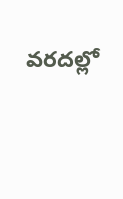వరదల్లో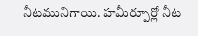నీటమునిగాయి. హమీర్పూర్లో నీట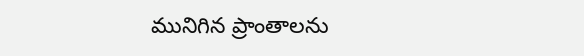మునిగిన ప్రాంతాలను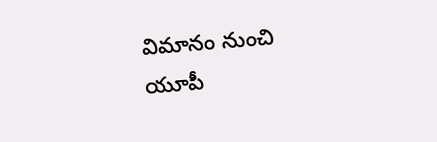విమానం నుంచి యూపీ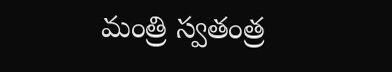మంత్రి స్వతంత్ర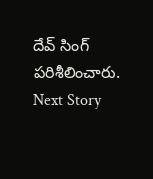దేవ్ సింగ్ పరిశీలించారు.
Next Story